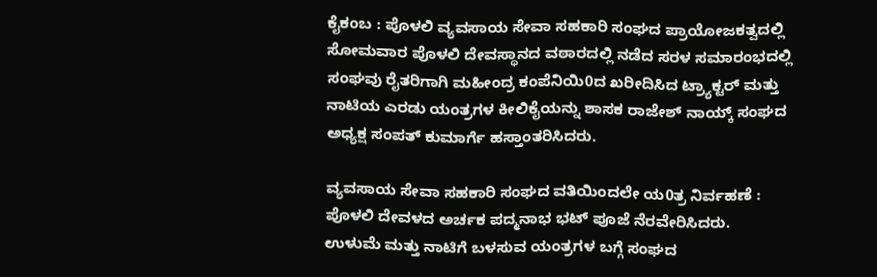ಕೈಕಂಬ : ಪೊಳಲಿ ವ್ಯವಸಾಯ ಸೇವಾ ಸಹಕಾರಿ ಸಂಘದ ಪ್ರಾಯೋಜಕತ್ವದಲ್ಲಿ ಸೋಮವಾರ ಪೊಳಲಿ ದೇವಸ್ಥಾನದ ವಠಾರದಲ್ಲಿ ನಡೆದ ಸರಳ ಸಮಾರಂಭದಲ್ಲಿ ಸಂಘವು ರೈತರಿಗಾಗಿ ಮಹೀಂದ್ರ ಕಂಪೆನಿಯಿ0ದ ಖರೀದಿಸಿದ ಟ್ರ್ಯಾಕ್ಟರ್ ಮತ್ತು ನಾಟಿಯ ಎರಡು ಯಂತ್ರಗಳ ಕೀಲಿಕೈಯನ್ನು ಶಾಸಕ ರಾಜೇಶ್ ನಾಯ್ಕ್ ಸಂಘದ ಅಧ್ಯಕ್ಷ ಸಂಪತ್ ಕುಮಾರ್ಗೆ ಹಸ್ತಾಂತರಿಸಿದರು.

ವ್ಯವಸಾಯ ಸೇವಾ ಸಹಕಾರಿ ಸಂಘದ ವತಿಯಿಂದಲೇ ಯ0ತ್ರ ನಿರ್ವಹಣೆ :
ಪೊಳಲಿ ದೇವಳದ ಅರ್ಚಕ ಪದ್ಮನಾಭ ಭಟ್ ಪೂಜೆ ನೆರವೇರಿಸಿದರು.
ಉಳುಮೆ ಮತ್ತು ನಾಟಿಗೆ ಬಳಸುವ ಯಂತ್ರಗಳ ಬಗ್ಗೆ ಸಂಘದ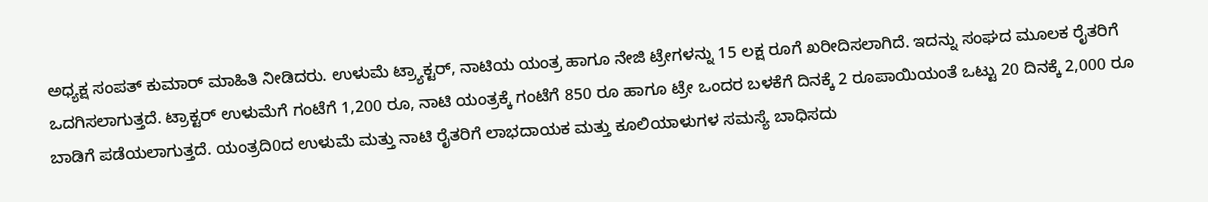ಅಧ್ಯಕ್ಷ ಸಂಪತ್ ಕುಮಾರ್ ಮಾಹಿತಿ ನೀಡಿದರು. ಉಳುಮೆ ಟ್ರ್ಯಾಕ್ಟರ್, ನಾಟಿಯ ಯಂತ್ರ ಹಾಗೂ ನೇಜಿ ಟ್ರೇಗಳನ್ನು 15 ಲಕ್ಷ ರೂಗೆ ಖರೀದಿಸಲಾಗಿದೆ. ಇದನ್ನು ಸಂಘದ ಮೂಲಕ ರೈತರಿಗೆ ಒದಗಿಸಲಾಗುತ್ತದೆ. ಟ್ರಾಕ್ಟರ್ ಉಳುಮೆಗೆ ಗಂಟೆಗೆ 1,200 ರೂ, ನಾಟಿ ಯಂತ್ರಕ್ಕೆ ಗಂಟೆಗೆ 850 ರೂ ಹಾಗೂ ಟ್ರೇ ಒಂದರ ಬಳಕೆಗೆ ದಿನಕ್ಕೆ 2 ರೂಪಾಯಿಯಂತೆ ಒಟ್ಟು 20 ದಿನಕ್ಕೆ 2,000 ರೂ ಬಾಡಿಗೆ ಪಡೆಯಲಾಗುತ್ತದೆ. ಯಂತ್ರದಿ0ದ ಉಳುಮೆ ಮತ್ತು ನಾಟಿ ರೈತರಿಗೆ ಲಾಭದಾಯಕ ಮತ್ತು ಕೂಲಿಯಾಳುಗಳ ಸಮಸ್ಯೆ ಬಾಧಿಸದು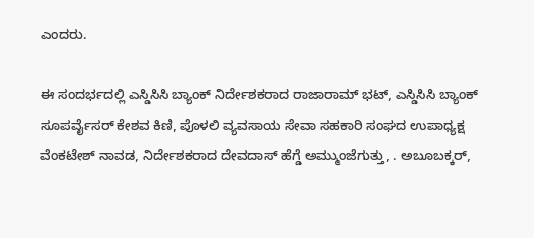ಎಂದರು.

ಈ ಸಂದರ್ಭದಲ್ಲಿ ಎಸ್ಡಿಸಿಸಿ ಬ್ಯಾಂಕ್ ನಿರ್ದೇಶಕರಾದ ರಾಜಾರಾಮ್ ಭಟ್, ಎಸ್ಡಿಸಿಸಿ ಬ್ಯಾಂಕ್ ಸೂಪರ್ವೈಸರ್ ಕೇಶವ ಕಿಣಿ, ಪೊಳಲಿ ವ್ಯವಸಾಯ ಸೇವಾ ಸಹಕಾರಿ ಸಂಘದ ಉಪಾಧ್ಯಕ್ಷ ವೆಂಕಟೇಶ್ ನಾವಡ, ನಿರ್ದೇಶಕರಾದ ದೇವದಾಸ್ ಹೆಗ್ಡೆ ಅಮ್ಮುಂಜೆಗುತ್ತು, . ಅಬೂಬಕ್ಕರ್,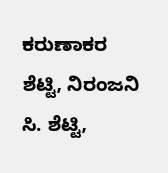ಕರುಣಾಕರ ಶೆಟ್ಟಿ, ನಿರಂಜನಿ ಸಿ. ಶೆಟ್ಟಿ,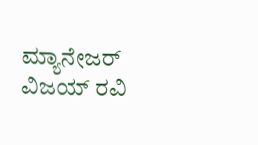ಮ್ಯಾನೇಜರ್ ವಿಜಯ್ ರವಿ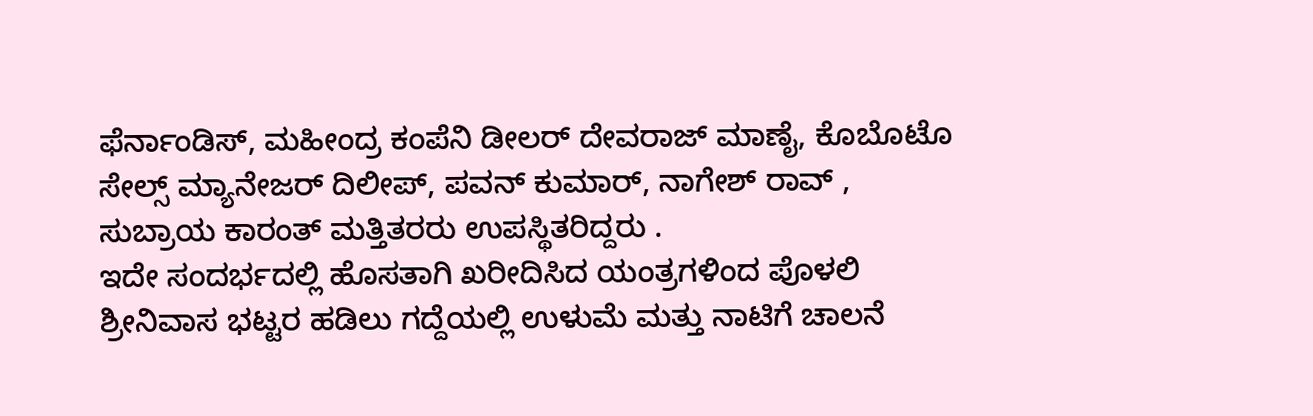ಫೆರ್ನಾಂಡಿಸ್, ಮಹೀಂದ್ರ ಕಂಪೆನಿ ಡೀಲರ್ ದೇವರಾಜ್ ಮಾಣೈ, ಕೊಬೊಟೊ ಸೇಲ್ಸ್ ಮ್ಯಾನೇಜರ್ ದಿಲೀಪ್, ಪವನ್ ಕುಮಾರ್, ನಾಗೇಶ್ ರಾವ್ , ಸುಬ್ರಾಯ ಕಾರಂತ್ ಮತ್ತಿತರರು ಉಪಸ್ಥಿತರಿದ್ದರು .
ಇದೇ ಸಂದರ್ಭದಲ್ಲಿ ಹೊಸತಾಗಿ ಖರೀದಿಸಿದ ಯಂತ್ರಗಳಿಂದ ಪೊಳಲಿ ಶ್ರೀನಿವಾಸ ಭಟ್ಟರ ಹಡಿಲು ಗದ್ದೆಯಲ್ಲಿ ಉಳುಮೆ ಮತ್ತು ನಾಟಿಗೆ ಚಾಲನೆ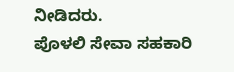ನೀಡಿದರು.
ಪೊಳಲಿ ಸೇವಾ ಸಹಕಾರಿ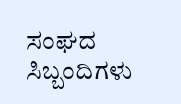ಸಂಘದ ಸಿಬ್ಬಂದಿಗಳು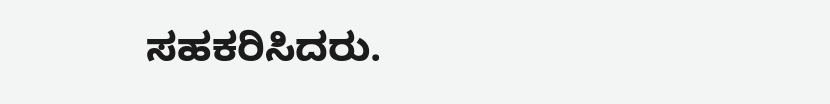ಸಹಕರಿಸಿದರು.